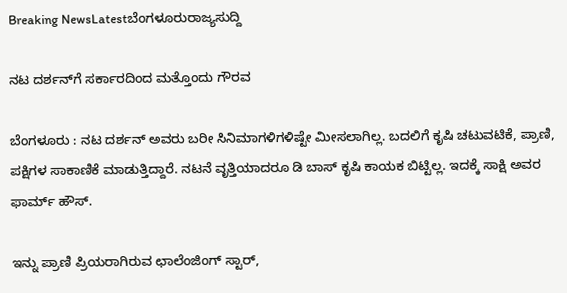Breaking NewsLatestಬೆಂಗಳೂರುರಾಜ್ಯಸುದ್ದಿ

ನಟ ದರ್ಶನ್‌ಗೆ ಸರ್ಕಾರದಿಂದ ಮತ್ತೊಂದು ಗೌರವ

ಬೆಂಗಳೂರು : ನಟ ದರ್ಶನ್‌ ಅವರು ಬರೀ ಸಿನಿಮಾಗಳಿಗಳಿಷ್ಟೇ ಮೀಸಲಾಗಿಲ್ಲ. ಬದಲಿಗೆ ಕೃಷಿ ಚಟುವಟಿಕೆ, ಪ್ರಾಣಿ, ಪಕ್ಷಿಗಳ ಸಾಕಾಣಿಕೆ ಮಾಡುತ್ತಿದ್ದಾರೆ. ನಟನೆ ವೃತ್ತಿಯಾದರೂ ಡಿ ಬಾಸ್‌ ಕೃಷಿ ಕಾಯಕ ಬಿಟ್ಟಿಲ್ಲ. ಇದಕ್ಕೆ ಸಾಕ್ಷಿ ಅವರ ಫಾರ್ಮ್ ಹೌಸ್.

ಇನ್ನು ಪ್ರಾಣಿ ಪ್ರಿಯರಾಗಿರುವ ಛಾಲೆಂಜಿಂಗ್ ಸ್ಟಾರ್‌,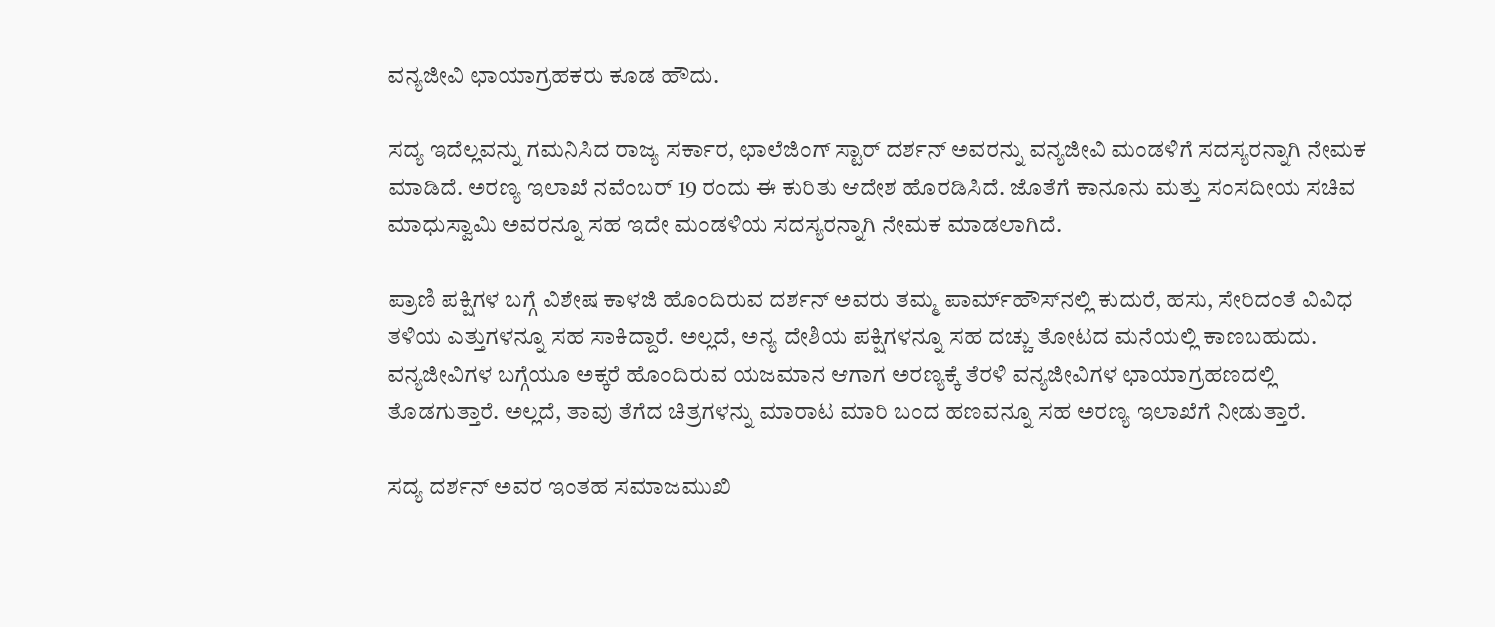ವನ್ಯಜೀವಿ ಛಾಯಾಗ್ರಹಕರು ಕೂಡ ಹೌದು.

ಸದ್ಯ ಇದೆಲ್ಲವನ್ನು ಗಮನಿಸಿದ ರಾಜ್ಯ ಸರ್ಕಾರ, ಛಾಲೆಜಿಂಗ್‌ ಸ್ಟಾರ್‌ ದರ್ಶನ್‌ ಅವರನ್ನು ವನ್ಯಜೀವಿ ಮಂಡಳಿಗೆ ಸದಸ್ಯರನ್ನಾಗಿ ನೇಮಕ ಮಾಡಿದೆ. ಅರಣ್ಯ ಇಲಾಖೆ ನವೆಂಬರ್ 19 ರಂದು ಈ ಕುರಿತು ಆದೇಶ ಹೊರಡಿಸಿದೆ. ಜೊತೆಗೆ ಕಾನೂನು ಮತ್ತು ಸಂಸದೀಯ ಸಚಿವ ಮಾಧುಸ್ವಾಮಿ ಅವರನ್ನೂ ಸಹ ಇದೇ ಮಂಡಳಿಯ ಸದಸ್ಯರನ್ನಾಗಿ ನೇಮಕ ಮಾಡಲಾಗಿದೆ.

ಪ್ರಾಣಿ ಪಕ್ಷಿಗಳ ಬಗ್ಗೆ ವಿಶೇಷ ಕಾಳಜಿ ಹೊಂದಿರುವ ದರ್ಶನ್‌ ಅವರು ತಮ್ಮ ಪಾರ್ಮ್‌ಹೌಸ್‌ನಲ್ಲಿ ಕುದುರೆ, ಹಸು, ಸೇರಿದಂತೆ ವಿವಿಧ ತಳಿಯ ಎತ್ತುಗಳನ್ನೂ ಸಹ ಸಾಕಿದ್ದಾರೆ. ಅಲ್ಲದೆ, ಅನ್ಯ ದೇಶಿಯ ಪಕ್ಷಿಗಳನ್ನೂ ಸಹ ದಚ್ಚು ತೋಟದ ಮನೆಯಲ್ಲಿ ಕಾಣಬಹುದು. ವನ್ಯಜೀವಿಗಳ ಬಗ್ಗೆಯೂ ಅಕ್ಕರೆ ಹೊಂದಿರುವ ಯಜಮಾನ ಆಗಾಗ ಅರಣ್ಯಕ್ಕೆ ತೆರಳಿ ವನ್ಯಜೀವಿಗಳ ಛಾಯಾಗ್ರಹಣದಲ್ಲಿ ತೊಡಗುತ್ತಾರೆ. ಅಲ್ಲದೆ, ತಾವು ತೆಗೆದ ಚಿತ್ರಗಳನ್ನು ಮಾರಾಟ ಮಾರಿ ಬಂದ ಹಣವನ್ನೂ ಸಹ ಅರಣ್ಯ ಇಲಾಖೆಗೆ ನೀಡುತ್ತಾರೆ.

ಸದ್ಯ ದರ್ಶನ್‌ ಅವರ ಇಂತಹ ಸಮಾಜಮುಖಿ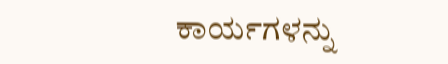ಕಾರ್ಯಗಳನ್ನು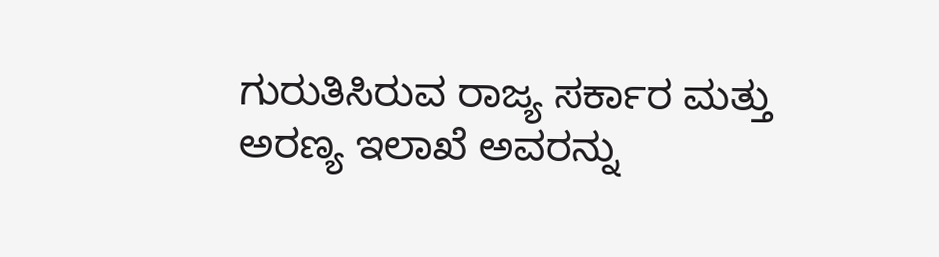ಗುರುತಿಸಿರುವ ರಾಜ್ಯ ಸರ್ಕಾರ ಮತ್ತು ಅರಣ್ಯ ಇಲಾಖೆ ಅವರನ್ನು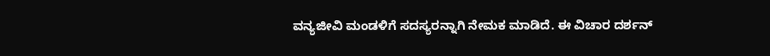ವನ್ಯಜೀವಿ ಮಂಡಳಿಗೆ ಸದಸ್ಯರನ್ನಾಗಿ ನೇಮಕ ಮಾಡಿದೆ. ಈ ವಿಚಾರ ದರ್ಶನ್‌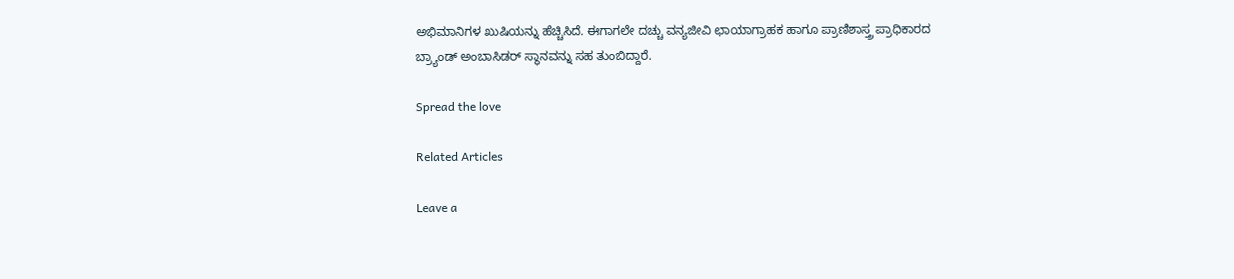ಅಭಿಮಾನಿಗಳ ಖುಷಿಯನ್ನು ಹೆಚ್ಚಿಸಿದೆ. ಈಗಾಗಲೇ ದಚ್ಚು ವನ್ಯಜೀವಿ ಛಾಯಾಗ್ರಾಹಕ ಹಾಗೂ ಪ್ರಾಣಿಶಾಸ್ತ್ರ ಪ್ರಾಧಿಕಾರದ ಬ್ರ್ಯಾಂಡ್ ಅಂಬಾಸಿಡರ್ ಸ್ಥಾನವನ್ನು ಸಹ ತುಂಬಿದ್ದಾರೆ.

Spread the love

Related Articles

Leave a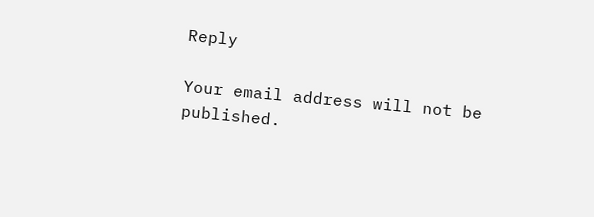Reply

Your email address will not be published.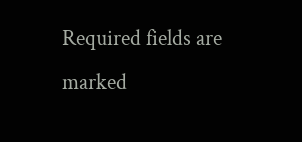Required fields are marked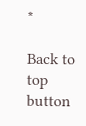*

Back to top button